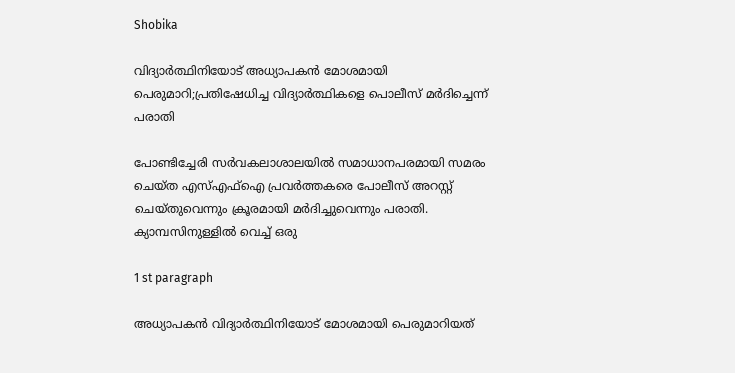Shobika

വിദ്യാർത്ഥിനിയോട് അധ്യാപകൻ മോശമായി പെരുമാറി;പ്രതിഷേധിച്ച വിദ്യാർത്ഥികളെ പൊലീസ് മർദിച്ചെന്ന് പരാതി

പോണ്ടിച്ചേരി സർവകലാശാലയിൽ സമാധാനപരമായി സമരം ചെയ്ത എസ്എഫ്ഐ പ്രവർത്തകരെ പോലീസ് അറസ്റ്റ് ചെയ്തുവെന്നും ക്രൂരമായി മർദിച്ചുവെന്നും പരാതി. ക്യാമ്പസിനുള്ളിൽ വെച്ച് ഒരു

1 st paragraph

അധ്യാപകൻ വിദ്യാർത്ഥിനിയോട് മോശമായി പെരുമാറിയത്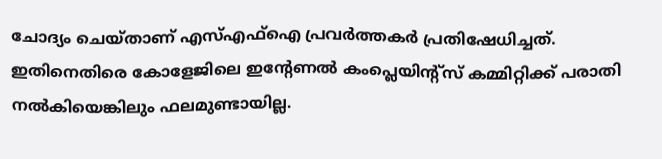ചോദ്യം ചെയ്താണ് എസ്എഫ്ഐ പ്രവർത്തകർ പ്രതിഷേധിച്ചത്. ഇതിനെതിരെ കോളേജിലെ ഇന്‍റേണല്‍ കംപ്ലെയിന്റ്സ് കമ്മിറ്റിക്ക് പരാതി നൽകിയെങ്കിലും ഫലമുണ്ടായില്ല.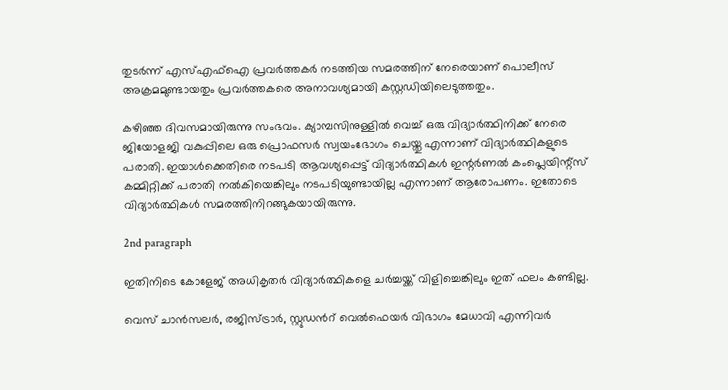തുടർന്ന് എസ്എഫ്ഐ പ്രവർത്തകർ നടത്തിയ സമരത്തിന് നേരെയാണ് പൊലീസ് അക്രമമുണ്ടായതും പ്രവർത്തകരെ അനാവശ്യമായി കസ്റ്റഡിയിലെടുത്തതും.

കഴിഞ്ഞ ദിവസമായിരുന്നു സംഭവം. ക്യാമ്പസിനുള്ളിൽ വെച്ച് ഒരു വിദ്യാർത്ഥിനിക്ക് നേരെ ജിയോളജി വകുപ്പിലെ ഒരു പ്രൊഫസർ സ്വയംഭോഗം ചെയ്തു എന്നാണ് വിദ്യാർത്ഥികളുടെ പരാതി. ഇയാൾക്കെതിരെ നടപടി ആവശ്യപ്പെട്ട് വിദ്യാർത്ഥികൾ ഇന്റർണൽ കംപ്ലെയിന്റ്സ് കമ്മിറ്റിക്ക് പരാതി നൽകിയെങ്കിലും നടപടിയുണ്ടായില്ല എന്നാണ് ആരോപണം. ഇതോടെ വിദ്യാർത്ഥികൾ സമരത്തിനിറങ്ങുകയായിരുന്നു.

2nd paragraph

ഇതിനിടെ കോളേജ് അധികൃതർ വിദ്യാര്‍ത്ഥികളെ ചർച്ചയ്ക്ക് വിളിച്ചെങ്കിലും ഇത് ഫലം കണ്ടില്ല.

വെസ് ചാന്‍സലര്‍, രജിസ്ട്രാര്‍, സ്റ്റുഡന്‍റ് വെല്‍ഫെയര്‍ വിഭാഗം മേധാവി എന്നിവര്‍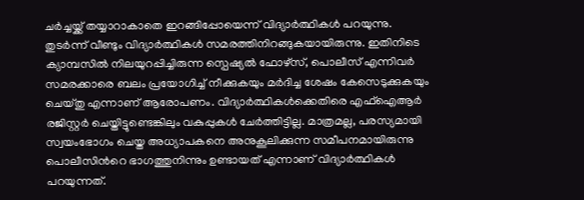ചര്‍ച്ചയ്ക്ക് തയ്യാറാകാതെ ഇറങ്ങിപ്പോയെന്ന് വിദ്യാര്‍ത്ഥികള്‍ പറയുന്നു. തുടർന്ന് വീണ്ടും വിദ്യാർത്ഥികൾ സമരത്തിനിറങ്ങുകയായിരുന്നു. ഇതിനിടെ ക്യാമ്പസിൽ നിലയുറപ്പിച്ചിരുന്ന സ്പെഷ്യൽ ഫോഴ്‌സ്, പൊലീസ് എന്നിവർ സമരക്കാരെ ബലം പ്രയോഗിച്ച്‌ നീക്കുകയും മർദിച്ച ശേഷം കേസെടുക്കുകയും ചെയ്തു എന്നാണ് ആരോപണം. വിദ്യാര്‍ത്ഥികള്‍‌ക്കെതിരെ എഫ്ഐആര്‍ രജിസ്റ്റര്‍ ചെയ്തിട്ടുണ്ടെങ്കിലും വകുപ്പുകള്‍ ചേര്‍ത്തിട്ടില്ല. മാത്രമല്ല, പരസ്യമായി സ്വയംഭോഗം ചെയ്ത അധ്യാപകനെ അനുകൂലിക്കുന്ന സമീപനമായിരുന്നു പൊലീസിന്‍റെ ഭാഗത്തുനിന്നും ഉണ്ടായത് എന്നാണ് വിദ്യാർത്ഥികൾ പറയുന്നത്.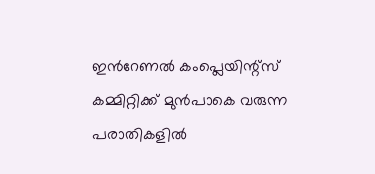ഇന്‍റേണല്‍ കംപ്ലെയിന്റ്സ് കമ്മിറ്റിക്ക് മുൻപാകെ വരുന്ന പരാതികളിൽ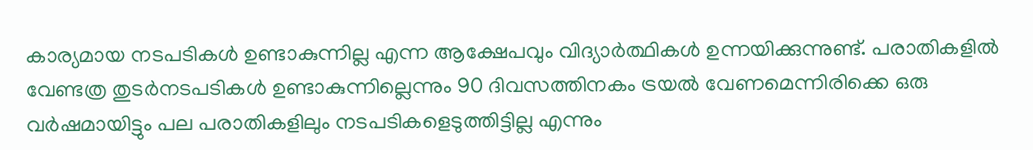കാര്യമായ നടപടികൾ ഉണ്ടാകുന്നില്ല എന്ന ആക്ഷേപവും വിദ്യാർത്ഥികൾ ഉന്നയിക്കുന്നുണ്ട്. പരാതികളിൽ വേണ്ടത്ര തുടർനടപടികൾ ഉണ്ടാകുന്നില്ലെന്നും 90 ദിവസത്തിനകം ട്രയൽ വേണമെന്നിരിക്കെ ഒരു വർഷമായിട്ടും പല പരാതികളിലും നടപടികളെടുത്തിട്ടില്ല എന്നും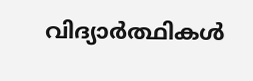വിദ്യാർത്ഥികൾ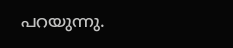പറയുന്നു.